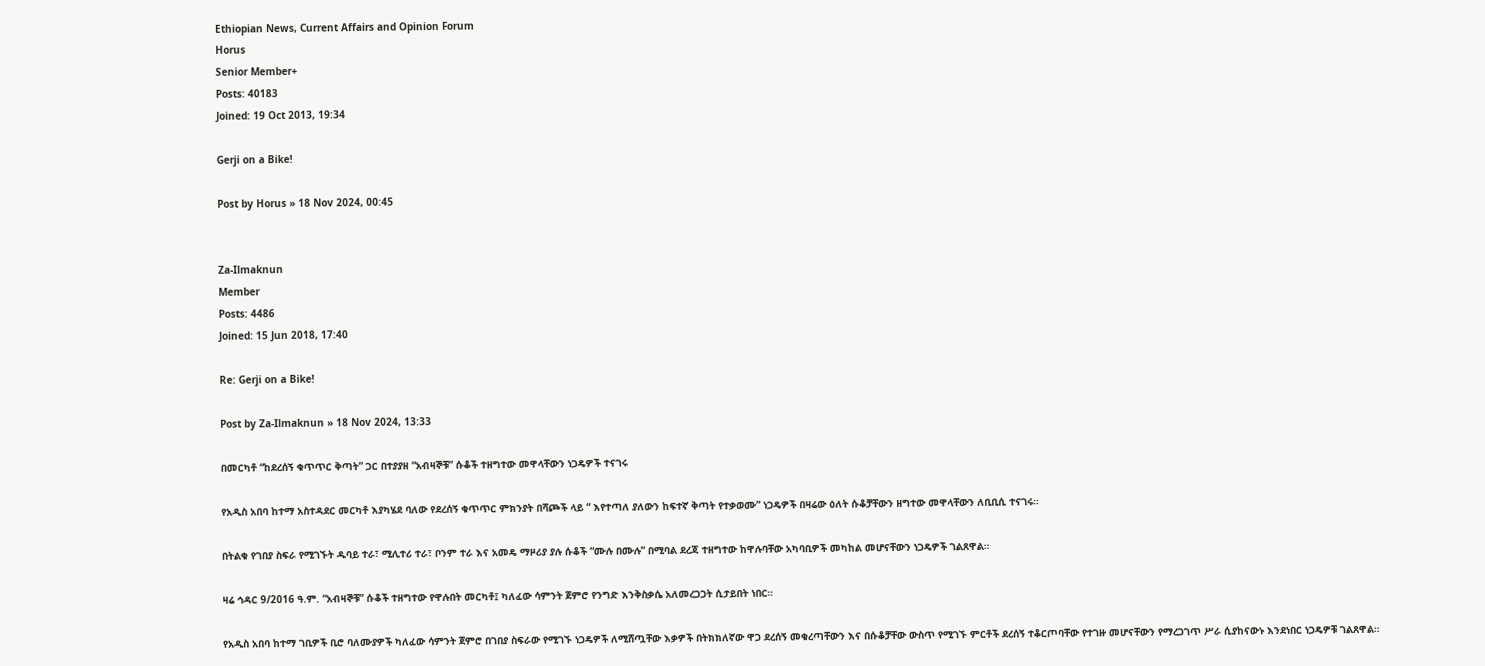Ethiopian News, Current Affairs and Opinion Forum
Horus
Senior Member+
Posts: 40183
Joined: 19 Oct 2013, 19:34

Gerji on a Bike!

Post by Horus » 18 Nov 2024, 00:45


Za-Ilmaknun
Member
Posts: 4486
Joined: 15 Jun 2018, 17:40

Re: Gerji on a Bike!

Post by Za-Ilmaknun » 18 Nov 2024, 13:33

በመርካቶ “ከደረሰኝ ቁጥጥር ቅጣት” ጋር በተያያዘ “አብዛኞቹ” ሱቆች ተዘግተው መዋላቸውን ነጋዴዎች ተናገሩ

የአዲስ አበባ ከተማ አስተዳደር መርካቶ እያካሄደ ባለው የደረሰኝ ቁጥጥር ምክንያት በሻጮች ላይ “ እየተጣለ ያለውን ከፍተኛ ቅጣት የተቃወሙ” ነጋዴዎች በዛሬው ዕለት ሱቆቻቸውን ዘግተው መዋላቸውን ለቢቢሲ ተናገሩ።

በትልቁ የገበያ ስፍራ የሚገኙት ዱባይ ተራ፣ ሚሊተሪ ተራ፣ ቦንም ተራ እና አመዴ ማዞሪያ ያሉ ሱቆች “ሙሉ በሙሉ” በሚባል ደረጃ ተዘግተው ከዋሉባቸው አካባቢዎች መካከል መሆናቸውን ነጋዴዎች ገልጸዋል።

ዛሬ ኅዳር 9/2016 ዓ.ም. “አብዛኞቹ” ሱቆች ተዘግተው የዋሉበት መርካቶ፤ ካለፈው ሳምንት ጀምሮ የንግድ እንቅስቃሴ አለመረጋጋት ሲታይበት ነበር።

የአዲስ አበባ ከተማ ገቢዎች ቢሮ ባለሙያዎች ካለፈው ሳምንት ጀምሮ በገበያ ስፍራው የሚገኙ ነጋዴዎች ለሚሸጧቸው እቃዎች በትክክለኛው ዋጋ ደረሰኝ መቁረጣቸውን እና በሱቆቻቸው ውስጥ የሚገኙ ምርቶች ደረሰኝ ተቆርጦባቸው የተገዙ መሆናቸውን የማረጋገጥ ሥራ ሲያከናውኑ እንደነበር ነጋዴዎቹ ገልጸዋል።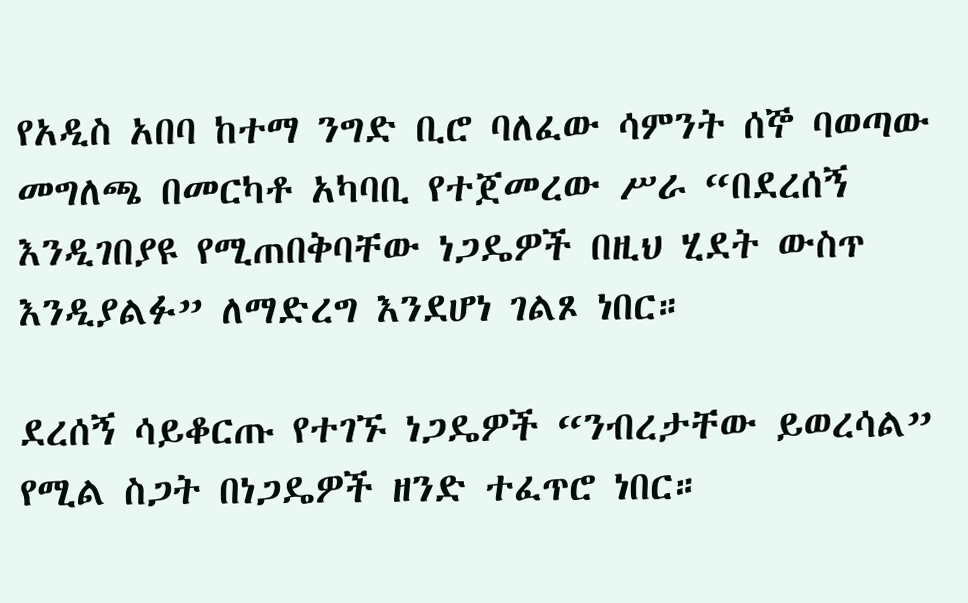የአዲስ አበባ ከተማ ንግድ ቢሮ ባለፈው ሳምንት ሰኞ ባወጣው መግለጫ በመርካቶ አካባቢ የተጀመረው ሥራ “በደረሰኝ እንዲገበያዩ የሚጠበቅባቸው ነጋዴዎች በዚህ ሂደት ውስጥ እንዲያልፉ” ለማድረግ እንደሆነ ገልጾ ነበር።

ደረሰኝ ሳይቆርጡ የተገኙ ነጋዴዎች “ንብረታቸው ይወረሳል” የሚል ስጋት በነጋዴዎች ዘንድ ተፈጥሮ ነበር።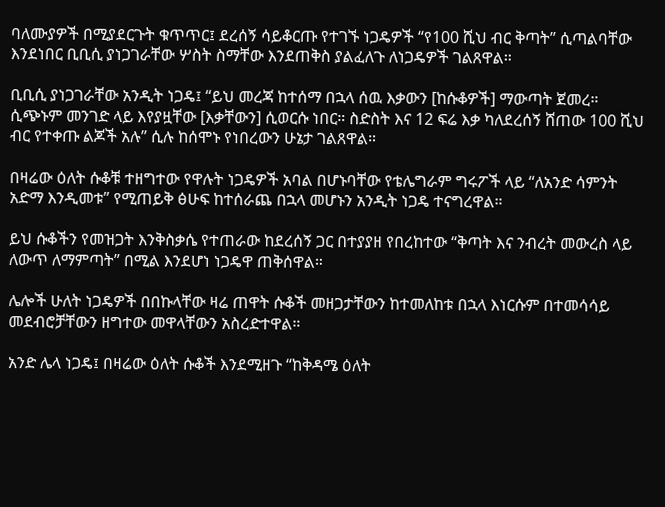ባለሙያዎች በሚያደርጉት ቁጥጥር፤ ደረሰኝ ሳይቆርጡ የተገኙ ነጋዴዎች “የ100 ሺህ ብር ቅጣት” ሲጣልባቸው እንደነበር ቢቢሲ ያነጋገራቸው ሦስት ስማቸው እንደጠቅስ ያልፈለጉ ለነጋዴዎች ገልጸዋል።

ቢቢሲ ያነጋገራቸው አንዲት ነጋዴ፤ “ይህ መረጃ ከተሰማ በኋላ ሰዉ እቃውን [ከሱቆዎች] ማውጣት ጀመረ። ሲጭኑም መንገድ ላይ እየያዟቸው [እቃቸውን] ሲወርሱ ነበር። ስድስት እና 12 ፍሬ እቃ ካለደረሰኝ ሸጠው 100 ሺህ ብር የተቀጡ ልጆች አሉ” ሲሉ ከሰሞኑ የነበረውን ሁኔታ ገልጸዋል።

በዛሬው ዕለት ሱቆቹ ተዘግተው የዋሉት ነጋዴዎች አባል በሆኑባቸው የቴሌግራም ግሩፖች ላይ “ለአንድ ሳምንት አድማ እንዲመቱ” የሚጠይቅ ፅሁፍ ከተሰራጨ በኋላ መሆኑን አንዲት ነጋዴ ተናግረዋል።

ይህ ሱቆችን የመዝጋት እንቅስቃሴ የተጠራው ከደረሰኝ ጋር በተያያዘ የበረከተው “ቅጣት እና ንብረት መውረስ ላይ ለውጥ ለማምጣት” በሚል እንደሆነ ነጋዴዋ ጠቅሰዋል።

ሌሎች ሁለት ነጋዴዎች በበኩላቸው ዛሬ ጠዋት ሱቆች መዘጋታቸውን ከተመለከቱ በኋላ እነርሱም በተመሳሳይ መደብሮቻቸውን ዘግተው መዋላቸውን አስረድተዋል።

አንድ ሌላ ነጋዴ፤ በዛሬው ዕለት ሱቆች እንደሚዘጉ “ከቅዳሜ ዕለት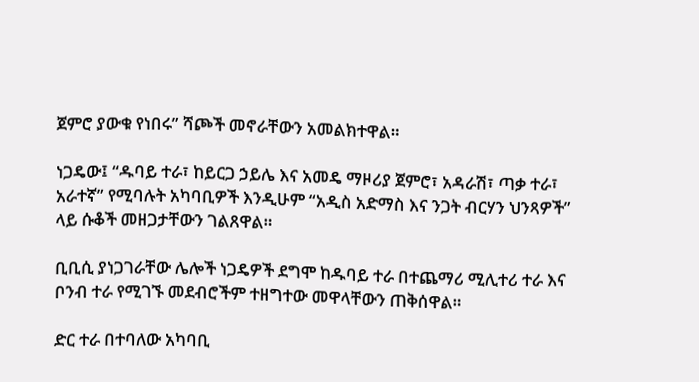ጀምሮ ያውቁ የነበሩ” ሻጮች መኖራቸውን አመልክተዋል።

ነጋዴው፤ “ዱባይ ተራ፣ ከይርጋ ኃይሌ እና አመዴ ማዞሪያ ጀምሮ፣ አዳራሽ፣ ጣቃ ተራ፣ አራተኛ” የሚባሉት አካባቢዎች እንዲሁም “አዲስ አድማስ እና ንጋት ብርሃን ህንጻዎች” ላይ ሱቆች መዘጋታቸውን ገልጸዋል።

ቢቢሲ ያነጋገራቸው ሌሎች ነጋዴዎች ደግሞ ከዱባይ ተራ በተጨማሪ ሚሊተሪ ተራ እና ቦንብ ተራ የሚገኙ መደብሮችም ተዘግተው መዋላቸውን ጠቅሰዋል።

ድር ተራ በተባለው አካባቢ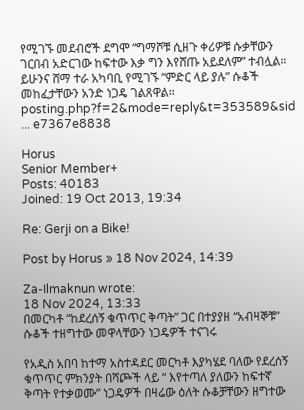የሚገኙ መደብሮች ደግሞ “ግማሾቹ ሲዘጉ ቀሪዎቹ ሱቃቸውን ገርበብ አድርገው ከፍተው እቃ ግን እየሸጡ አይደለም” ተብሏል። ይሁንና ሸማ ተራ አካባቢ የሚገኙ “ምድር ላይ ያሉ” ሱቆች መከፈታቸውን አንድ ነጋዴ ገልጸዋል።
posting.php?f=2&mode=reply&t=353589&sid ... e7367e8838

Horus
Senior Member+
Posts: 40183
Joined: 19 Oct 2013, 19:34

Re: Gerji on a Bike!

Post by Horus » 18 Nov 2024, 14:39

Za-Ilmaknun wrote:
18 Nov 2024, 13:33
በመርካቶ “ከደረሰኝ ቁጥጥር ቅጣት” ጋር በተያያዘ “አብዛኞቹ” ሱቆች ተዘግተው መዋላቸውን ነጋዴዎች ተናገሩ

የአዲስ አበባ ከተማ አስተዳደር መርካቶ እያካሄደ ባለው የደረሰኝ ቁጥጥር ምክንያት በሻጮች ላይ “ እየተጣለ ያለውን ከፍተኛ ቅጣት የተቃወሙ” ነጋዴዎች በዛሬው ዕለት ሱቆቻቸውን ዘግተው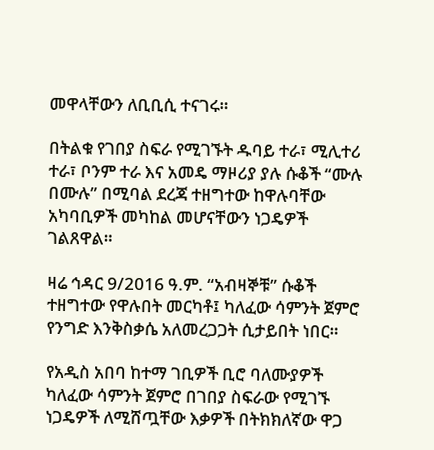መዋላቸውን ለቢቢሲ ተናገሩ።

በትልቁ የገበያ ስፍራ የሚገኙት ዱባይ ተራ፣ ሚሊተሪ ተራ፣ ቦንም ተራ እና አመዴ ማዞሪያ ያሉ ሱቆች “ሙሉ በሙሉ” በሚባል ደረጃ ተዘግተው ከዋሉባቸው አካባቢዎች መካከል መሆናቸውን ነጋዴዎች ገልጸዋል።

ዛሬ ኅዳር 9/2016 ዓ.ም. “አብዛኞቹ” ሱቆች ተዘግተው የዋሉበት መርካቶ፤ ካለፈው ሳምንት ጀምሮ የንግድ እንቅስቃሴ አለመረጋጋት ሲታይበት ነበር።

የአዲስ አበባ ከተማ ገቢዎች ቢሮ ባለሙያዎች ካለፈው ሳምንት ጀምሮ በገበያ ስፍራው የሚገኙ ነጋዴዎች ለሚሸጧቸው እቃዎች በትክክለኛው ዋጋ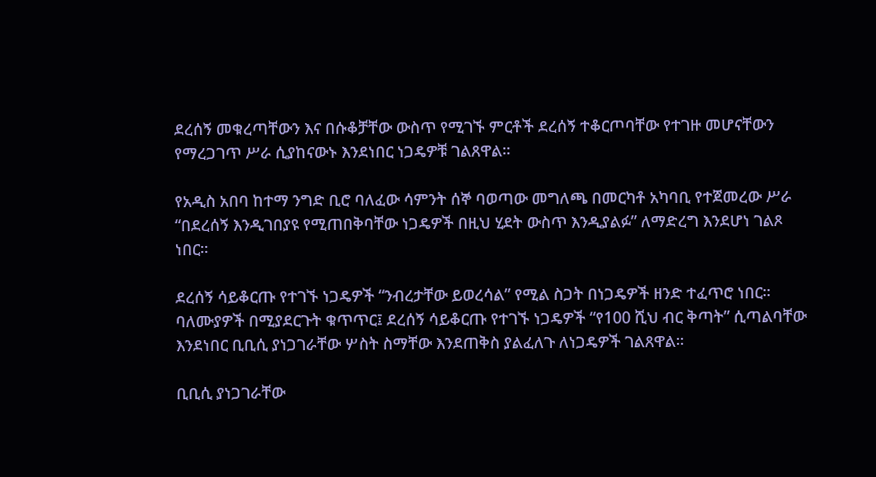ደረሰኝ መቁረጣቸውን እና በሱቆቻቸው ውስጥ የሚገኙ ምርቶች ደረሰኝ ተቆርጦባቸው የተገዙ መሆናቸውን የማረጋገጥ ሥራ ሲያከናውኑ እንደነበር ነጋዴዎቹ ገልጸዋል።

የአዲስ አበባ ከተማ ንግድ ቢሮ ባለፈው ሳምንት ሰኞ ባወጣው መግለጫ በመርካቶ አካባቢ የተጀመረው ሥራ “በደረሰኝ እንዲገበያዩ የሚጠበቅባቸው ነጋዴዎች በዚህ ሂደት ውስጥ እንዲያልፉ” ለማድረግ እንደሆነ ገልጾ ነበር።

ደረሰኝ ሳይቆርጡ የተገኙ ነጋዴዎች “ንብረታቸው ይወረሳል” የሚል ስጋት በነጋዴዎች ዘንድ ተፈጥሮ ነበር። ባለሙያዎች በሚያደርጉት ቁጥጥር፤ ደረሰኝ ሳይቆርጡ የተገኙ ነጋዴዎች “የ100 ሺህ ብር ቅጣት” ሲጣልባቸው እንደነበር ቢቢሲ ያነጋገራቸው ሦስት ስማቸው እንደጠቅስ ያልፈለጉ ለነጋዴዎች ገልጸዋል።

ቢቢሲ ያነጋገራቸው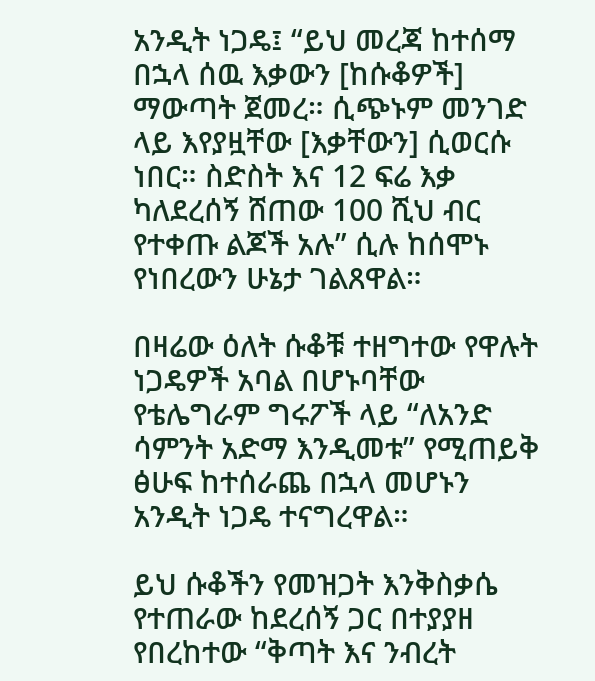አንዲት ነጋዴ፤ “ይህ መረጃ ከተሰማ በኋላ ሰዉ እቃውን [ከሱቆዎች] ማውጣት ጀመረ። ሲጭኑም መንገድ ላይ እየያዟቸው [እቃቸውን] ሲወርሱ ነበር። ስድስት እና 12 ፍሬ እቃ ካለደረሰኝ ሸጠው 100 ሺህ ብር የተቀጡ ልጆች አሉ” ሲሉ ከሰሞኑ የነበረውን ሁኔታ ገልጸዋል።

በዛሬው ዕለት ሱቆቹ ተዘግተው የዋሉት ነጋዴዎች አባል በሆኑባቸው የቴሌግራም ግሩፖች ላይ “ለአንድ ሳምንት አድማ እንዲመቱ” የሚጠይቅ ፅሁፍ ከተሰራጨ በኋላ መሆኑን አንዲት ነጋዴ ተናግረዋል።

ይህ ሱቆችን የመዝጋት እንቅስቃሴ የተጠራው ከደረሰኝ ጋር በተያያዘ የበረከተው “ቅጣት እና ንብረት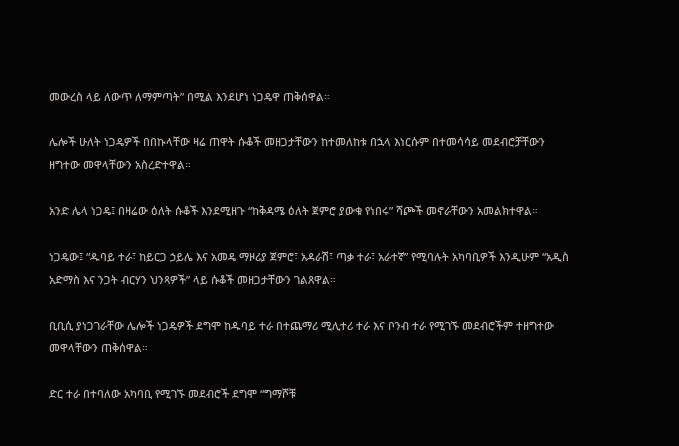መውረስ ላይ ለውጥ ለማምጣት” በሚል እንደሆነ ነጋዴዋ ጠቅሰዋል።

ሌሎች ሁለት ነጋዴዎች በበኩላቸው ዛሬ ጠዋት ሱቆች መዘጋታቸውን ከተመለከቱ በኋላ እነርሱም በተመሳሳይ መደብሮቻቸውን ዘግተው መዋላቸውን አስረድተዋል።

አንድ ሌላ ነጋዴ፤ በዛሬው ዕለት ሱቆች እንደሚዘጉ “ከቅዳሜ ዕለት ጀምሮ ያውቁ የነበሩ” ሻጮች መኖራቸውን አመልክተዋል።

ነጋዴው፤ “ዱባይ ተራ፣ ከይርጋ ኃይሌ እና አመዴ ማዞሪያ ጀምሮ፣ አዳራሽ፣ ጣቃ ተራ፣ አራተኛ” የሚባሉት አካባቢዎች እንዲሁም “አዲስ አድማስ እና ንጋት ብርሃን ህንጻዎች” ላይ ሱቆች መዘጋታቸውን ገልጸዋል።

ቢቢሲ ያነጋገራቸው ሌሎች ነጋዴዎች ደግሞ ከዱባይ ተራ በተጨማሪ ሚሊተሪ ተራ እና ቦንብ ተራ የሚገኙ መደብሮችም ተዘግተው መዋላቸውን ጠቅሰዋል።

ድር ተራ በተባለው አካባቢ የሚገኙ መደብሮች ደግሞ “ግማሾቹ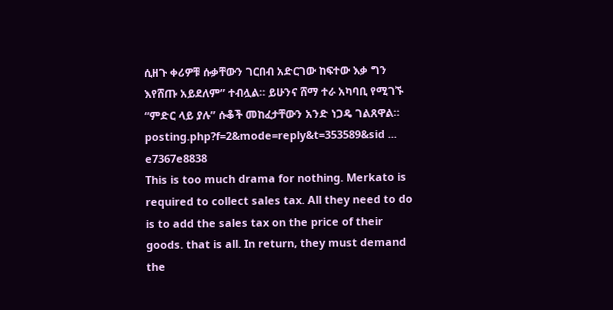ሲዘጉ ቀሪዎቹ ሱቃቸውን ገርበብ አድርገው ከፍተው እቃ ግን እየሸጡ አይደለም” ተብሏል። ይሁንና ሸማ ተራ አካባቢ የሚገኙ “ምድር ላይ ያሉ” ሱቆች መከፈታቸውን አንድ ነጋዴ ገልጸዋል።
posting.php?f=2&mode=reply&t=353589&sid ... e7367e8838
This is too much drama for nothing. Merkato is required to collect sales tax. All they need to do is to add the sales tax on the price of their goods. that is all. In return, they must demand the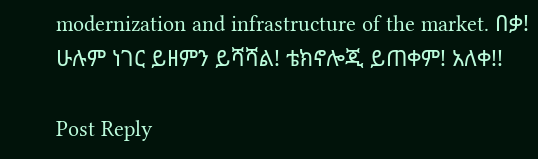modernization and infrastructure of the market. በቃ! ሁሉም ነገር ይዘምን ይሻሻል! ቴክኖሎጂ ይጠቀም! አለቀ!!

Post Reply